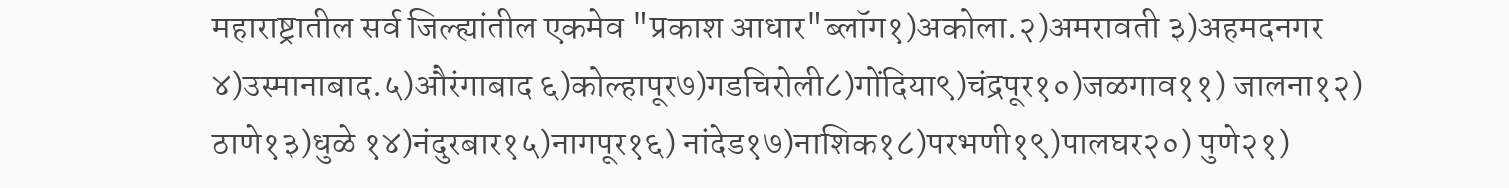महाराष्ट्रातील सर्व जिल्ह्यांतील एकमेव "प्रकाश आधार"ब्लॉग१)अकोला.२)अमरावती ३)अहमदनगर ४)उस्मानाबाद.५)औरंगाबाद ६)कोल्हापूर७)गडचिरोली८)गोंदिया९)चंद्रपूर१०)जळगाव११) जालना१२) ठाणे१३)धुळे १४)नंदुरबार१५)नागपूर१६) नांदेड१७)नाशिक१८)परभणी१९)पालघर२०) पुणे२१)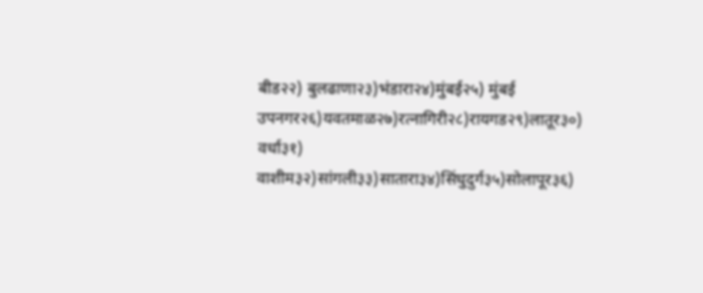बीड२२) बुलढाणा२३)भंडारा२४)मुंबई२५) मुंबई उपनगर२६)यवतमाळ२७)रत्‍नागिरी२८)रायगड२९)लातूर३०) वर्धा३१) वाशीम३२)सांगली३३)सातारा३४)सिंधुदुर्ग३५)सोलापूर३६)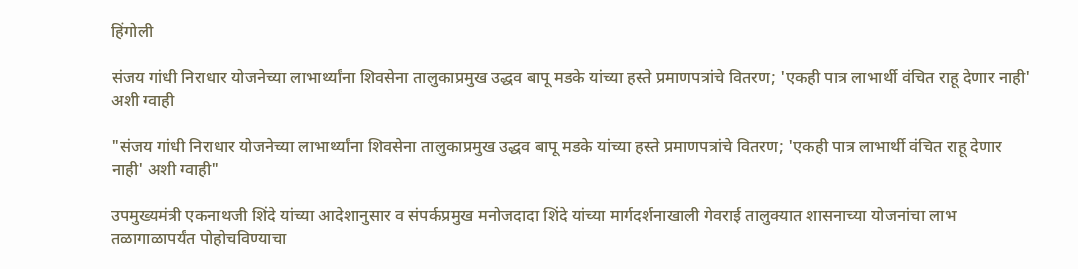हिंगोली

संजय गांधी निराधार योजनेच्या लाभार्थ्यांना शिवसेना तालुकाप्रमुख उद्धव बापू मडके यांच्या हस्ते प्रमाणपत्रांचे वितरण; 'एकही पात्र लाभार्थी वंचित राहू देणार नाही' अशी ग्वाही

"संजय गांधी निराधार योजनेच्या लाभार्थ्यांना शिवसेना तालुकाप्रमुख उद्धव बापू मडके यांच्या हस्ते प्रमाणपत्रांचे वितरण; 'एकही पात्र लाभार्थी वंचित राहू देणार नाही' अशी ग्वाही"

उपमुख्यमंत्री एकनाथजी शिंदे यांच्या आदेशानुसार व संपर्कप्रमुख मनोजदादा शिंदे यांच्या मार्गदर्शनाखाली गेवराई तालुक्यात शासनाच्या योजनांचा लाभ तळागाळापर्यंत पोहोचविण्याचा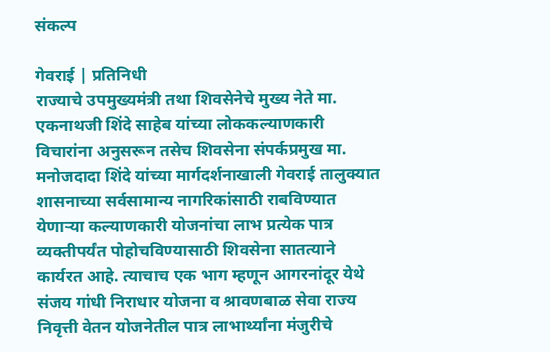संकल्प

गेवराई | प्रतिनिधी
राज्याचे उपमुख्यमंत्री तथा शिवसेनेचे मुख्य नेते मा. एकनाथजी शिंदे साहेब यांच्या लोककल्याणकारी विचारांना अनुसरून तसेच शिवसेना संपर्कप्रमुख मा. मनोजदादा शिंदे यांच्या मार्गदर्शनाखाली गेवराई तालुक्यात शासनाच्या सर्वसामान्य नागरिकांसाठी राबविण्यात येणाऱ्या कल्याणकारी योजनांचा लाभ प्रत्येक पात्र व्यक्तीपर्यंत पोहोचविण्यासाठी शिवसेना सातत्याने कार्यरत आहे. त्याचाच एक भाग म्हणून आगरनांदूर येथे संजय गांधी निराधार योजना व श्रावणबाळ सेवा राज्य निवृत्ती वेतन योजनेतील पात्र लाभार्थ्यांना मंजुरीचे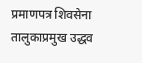प्रमाणपत्र शिवसेना तालुकाप्रमुख उद्धव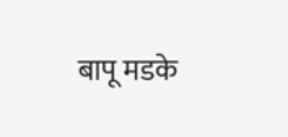बापू मडके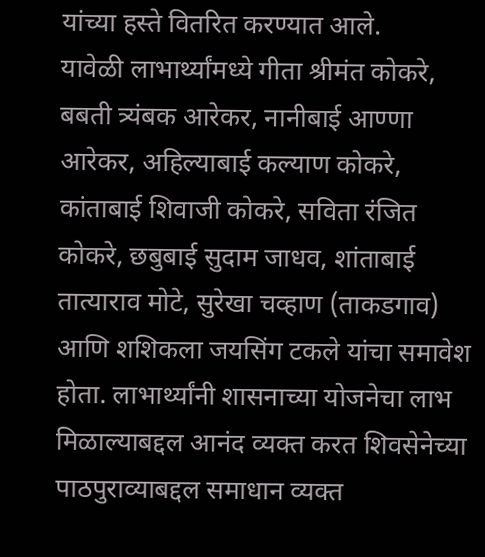यांच्या हस्ते वितरित करण्यात आले.
यावेळी लाभार्थ्यांमध्ये गीता श्रीमंत कोकरे, बबती त्र्यंबक आरेकर, नानीबाई आण्णा आरेकर, अहिल्याबाई कल्याण कोकरे, कांताबाई शिवाजी कोकरे, सविता रंजित कोकरे, छबुबाई सुदाम जाधव, शांताबाई तात्याराव मोटे, सुरेखा चव्हाण (ताकडगाव) आणि शशिकला जयसिंग टकले यांचा समावेश होता. लाभार्थ्यांनी शासनाच्या योजनेचा लाभ मिळाल्याबद्दल आनंद व्यक्त करत शिवसेनेच्या पाठपुराव्याबद्दल समाधान व्यक्त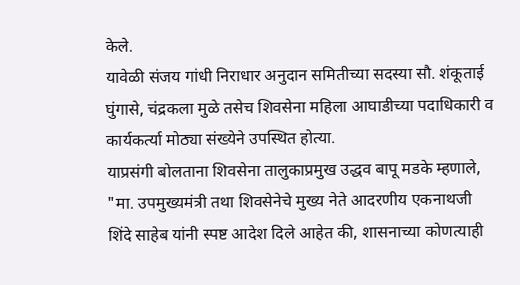केले.
यावेळी संजय गांधी निराधार अनुदान समितीच्या सदस्या सौ. शंकूताई घुंगासे, चंद्रकला मुळे तसेच शिवसेना महिला आघाडीच्या पदाधिकारी व कार्यकर्त्या मोठ्या संख्येने उपस्थित होत्या.
याप्रसंगी बोलताना शिवसेना तालुकाप्रमुख उद्धव बापू मडके म्हणाले,
"मा. उपमुख्यमंत्री तथा शिवसेनेचे मुख्य नेते आदरणीय एकनाथजी शिंदे साहेब यांनी स्पष्ट आदेश दिले आहेत की, शासनाच्या कोणत्याही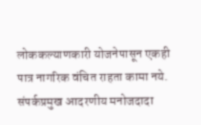लोककल्याणकारी योजनेपासून एकही पात्र नागरिक वंचित राहता कामा नये. संपर्कप्रमुख आदरणीय मनोजदादा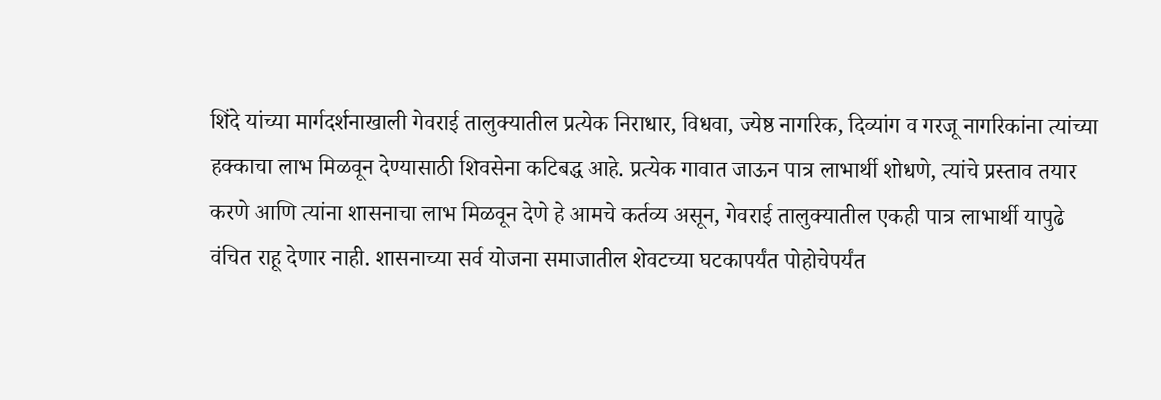शिंदे यांच्या मार्गदर्शनाखाली गेवराई तालुक्यातील प्रत्येक निराधार, विधवा, ज्येष्ठ नागरिक, दिव्यांग व गरजू नागरिकांना त्यांच्या हक्काचा लाभ मिळवून देण्यासाठी शिवसेना कटिबद्ध आहे. प्रत्येक गावात जाऊन पात्र लाभार्थी शोधणे, त्यांचे प्रस्ताव तयार करणे आणि त्यांना शासनाचा लाभ मिळवून देणे हे आमचे कर्तव्य असून, गेवराई तालुक्यातील एकही पात्र लाभार्थी यापुढे वंचित राहू देणार नाही. शासनाच्या सर्व योजना समाजातील शेवटच्या घटकापर्यंत पोहोचेपर्यंत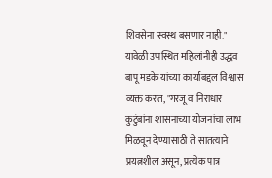शिवसेना स्वस्थ बसणार नाही."
यावेळी उपस्थित महिलांनीही उद्धव बापू मडके यांच्या कार्याबद्दल विश्वास व्यक्त करत, "गरजू व निराधार कुटुंबांना शासनाच्या योजनांचा लाभ मिळवून देण्यासाठी ते सातत्याने प्रयत्नशील असून, प्रत्येक पात्र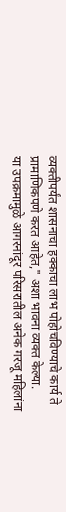व्यक्तीपर्यंत शासनाचा हक्काचा लाभ पोहोचविण्याचे कार्य ते प्रामाणिकपणे करत आहेत," अशा भावना व्यक्त केल्या.
या उपक्रमामुळे आगरनांदूर परिसरातील अनेक गरजू महिलांना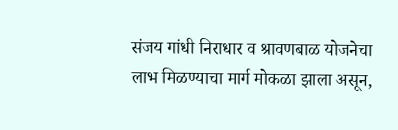संजय गांधी निराधार व श्रावणबाळ योजनेचा लाभ मिळण्याचा मार्ग मोकळा झाला असून,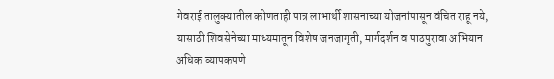गेवराई तालुक्यातील कोणताही पात्र लाभार्थी शासनाच्या योजनांपासून वंचित राहू नये, यासाठी शिवसेनेच्या माध्यमातून विशेष जनजागृती, मार्गदर्शन व पाठपुरावा अभियान अधिक व्यापकपणे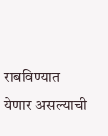राबविण्यात येणार असल्याची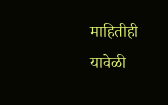माहितीही यावेळी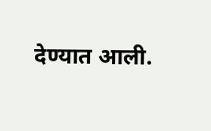देण्यात आली.